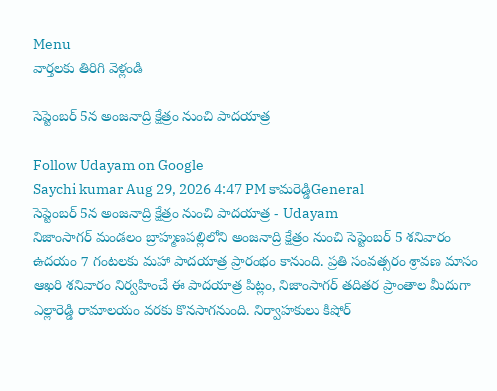Menu
వార్తలకు తిరిగి వెళ్లండి

సెప్టెంబర్ 5న అంజనాద్రి క్షేత్రం నుంచి పాదయాత్ర

Follow Udayam on Google
Saychi kumar Aug 29, 2026 4:47 PM కామరెడ్డిGeneral
సెప్టెంబర్ 5న అంజనాద్రి క్షేత్రం నుంచి పాదయాత్ర - Udayam
నిజాంసాగర్ మండలం బ్రాహ్మణపల్లిలోని అంజనాద్రి క్షేత్రం నుంచి సెప్టెంబర్ 5 శనివారం ఉదయం 7 గంటలకు మహా పాదయాత్ర ప్రారంభం కానుంది. ప్రతి సంవత్సరం శ్రావణ మాసం ఆఖరి శనివారం నిర్వహించే ఈ పాదయాత్ర పిట్లం, నిజాంసాగర్ తదితర ప్రాంతాల మీదుగా ఎల్లారెడ్డి రామాలయం వరకు కొనసాగనుంది. నిర్వాహకులు కిషోర్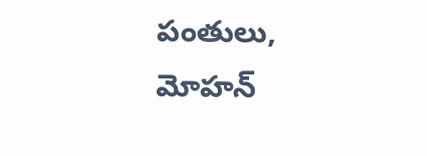పంతులు, మోహన్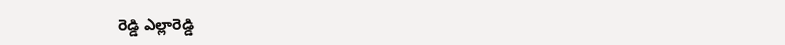రెడ్డి ఎల్లారెడ్డి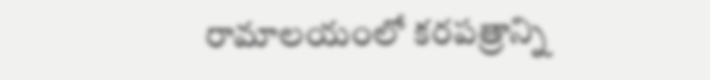రామాలయంలో కరపత్రాన్ని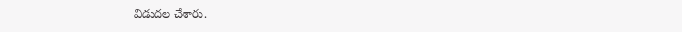విడుదల చేశారు.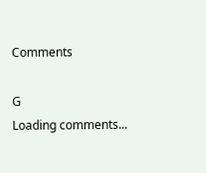Comments

G
Loading comments...